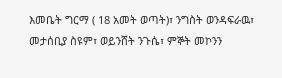እመቤት ግርማ ( 18 አመት ወጣት)፣ ንግስት ወንዳፍራዉ፣ መታሰቢያ ስዩም፣ ወይንሸት ንጉሴ፣ ምኞት መኮንን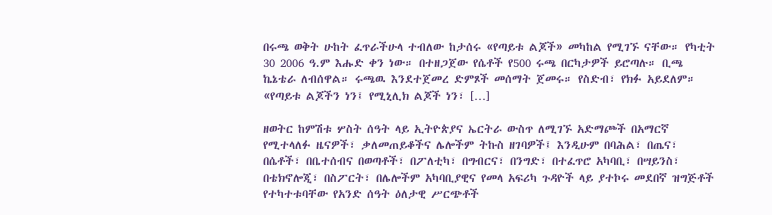በሩጫ ወቅት ሁከት ፈጥራችሁላ ተብለው ከታሰሩ «የጣይቱ ልጆች» መካከል የሚገኙ ናቸው። የካቲት 30 2006 ዓ.ም እሑድ ቀን ነው። በተዘጋጀው የሴቶች የ500 ሩጫ በርካታዎች ይሮጣሉ። ቢጫ ኬኔቴራ ለብሰዋል። ሩጫዉ እንደተጀመረ ድምጾች መሰማት ጀመሩ። የስድብ፣ የክፉ አይደለም። «የጣይቱ ልጆችን ነን፤ የሚኒሊክ ልጆች ነን፣ […]

ዘወትር ከምሽቱ ሦስት ሰዓት ላይ ኢትዮጵያና ኤርትራ ውስጥ ለሚገኙ አድማጮች በአማርኛ የሚተላለፉ ዜናዎች፣ ቃለመጠይቆችና ሌሎችም ትኩስ ዘገባዎች፤ እንዲሁም በባሕል፣ በጤና፣ በሴቶች፣ በቤተሰብና በወጣቶች፣ በፖለቲካ፣ በግብርና፣ በንግድ፣ በተፈጥሮ አካባቢ፣ በሣይንስ፣ በቴክኖሎጂ፣ በስፖርት፣ በሌሎችም አካባቢያዊና የመላ አፍሪካ ጉዳዮች ላይ ያተኮሩ መደበኛ ዝግጅቶች የተካተቱባቸው የአንድ ሰዓት ዕለታዊ ሥርጭቶች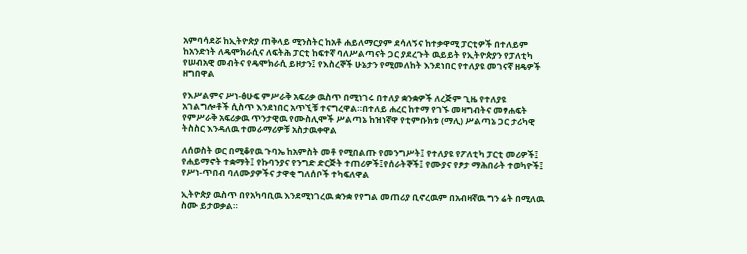አምባሳደሯ ከኢትዮጵያ ጠቅላይ ሚንስትር ከአቶ ሐይለማርያም ደሳለኝና ከተቃዋሚ ፓርቲዎች በተለይም ከአንድነት ለዴሞክራሲና ለፍትሕ ፓርቲ ከፍተኛ ባለሥልጣናት ጋር ያደረጉት ዉይይት የኢትዮጵያን የፓለቲካ የሠብአዊ መብትና የዴሞክራሲ ይዞታን፤ የእስረኞች ሁኔታን የሚመለከት እንደነበር የተለያዩ መገናኛ ዘዴዎች ዘግበዋል

የእሥልምና ሥነ-ፅሁፍ ምሥራቅ አፍሪቃ ዉስጥ በሚነገሩ በተለያ ቋንቋዎች ለረጅም ጊዜ የተለያዩ አገልግሎቶች ሲስጥ እንደነበር አጥኚቹ ተናግረዋል።በተለይ ሐረር ከተማ የገኙ መዛግብትና መፃሐፍት የምሥራቅ አፍሪቃዉ ጥንታዊዉ የሙስሊሞች ሥልጣኔ ከዝነኛዋ የቲምቡክቱ (ማሊ) ሥልጣኔ ጋር ታሪካዊ ትስስር እንዳለዉ ተመራማሪዎቹ አስታዉቀዋል

ለሰወስት ወር በሚቆየዉ ጉባኤ ከአምስት መቶ የሚበልጡ የመንግሥት፤ የተለያዩ የፖለቲካ ፓርቲ መሪዎች፤ የሐይማኖት ተቋማት፤ የኩባንያና የንግድ ድርጅት ተጠሪዎች፤የሰራትኞች፤ የሙያና የፆታ ማሕበራት ተወካዮች፤ የሥነ-ጥበብ ባለሙያዎችና ታዋቂ ግለሰቦች ተካፍለዋል

ኢትዮጵያ ዉስጥ በየአካባቢዉ እንደሚነገረዉ ቋንቋ የየግል መጠሪያ ቢኖረዉም በአብዛኛዉ ግን ሬት በሚለዉ ስሙ ይታወቃል።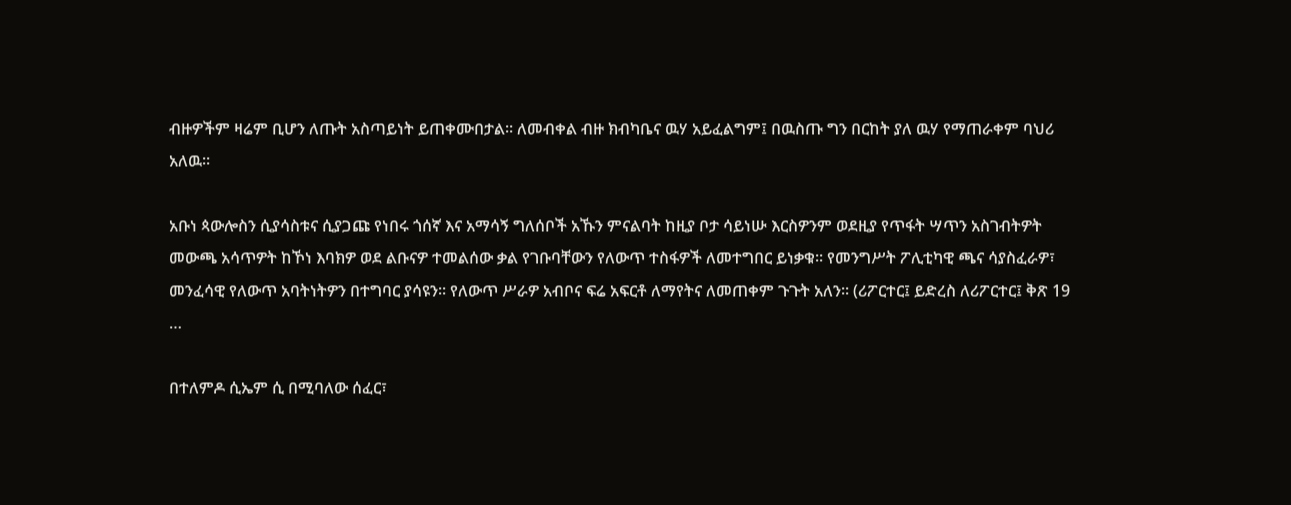ብዙዎችም ዛሬም ቢሆን ለጡት አስጣይነት ይጠቀሙበታል። ለመብቀል ብዙ ክብካቤና ዉሃ አይፈልግም፤ በዉስጡ ግን በርከት ያለ ዉሃ የማጠራቀም ባህሪ አለዉ።

አቡነ ጳውሎስን ሲያሳስቱና ሲያጋጩ የነበሩ ጎሰኛ እና አማሳኝ ግለሰቦች አኹን ምናልባት ከዚያ ቦታ ሳይነሡ እርስዎንም ወደዚያ የጥፋት ሣጥን አስገብትዎት መውጫ አሳጥዎት ከኾነ እባክዎ ወደ ልቡናዎ ተመልሰው ቃል የገቡባቸውን የለውጥ ተስፋዎች ለመተግበር ይነቃቁ፡፡ የመንግሥት ፖሊቲካዊ ጫና ሳያስፈራዎ፣ መንፈሳዊ የለውጥ አባትነትዎን በተግባር ያሳዩን፡፡ የለውጥ ሥራዎ አብቦና ፍሬ አፍርቶ ለማየትና ለመጠቀም ጉጉት አለን፡፡ (ሪፖርተር፤ ይድረስ ለሪፖርተር፤ ቅጽ 19 …

በተለምዶ ሲኤም ሲ በሚባለው ሰፈር፣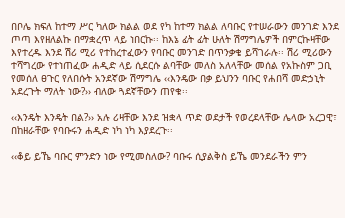በቦሌ ክፍለ ከተማ ሥር ካለው ክልል ወደ የካ ከተማ ክልል ለባቡር የተሠራውን መንገድ እንደ ጦጣ እየዘለልኩ በማቋረጥ ላይ ነበርኩ፡፡ ከእኔ ፊት ፊት ሁለት ሽማግሌዎች በምርኩዛቸው እየተረዱ እንደ ሽሪ ሚሪ የተከረተፈውን የባቡር መንገድ በጥንቃቄ ይሻገራሉ፡፡ ሽሪ ሚሪውን ተሻግረው የተነጠፈው ሐዲድ ላይ ሲደርሱ ልባቸው መለስ አለላቸው መሰል የአኩስም ጋቢ የመሰለ ፀጉር የለበሱት አንደኛው ሽማግሌ ‹‹እንዴው በቃ ይህንን ባቡር የሐበሻ መድኃኒት አደረጉት ማለት ነው?›› ብለው ጓደኛቸውን ጠየቁ፡፡

‹‹እንዴት እንዴት በል?›› አሉ ሪዛቸው እንደ ዝቋላ ጥድ ወደታች የወረደላቸው ሌላው አረጋዊ፣ በከዘራቸው የባቡሩን ሐዲድ ነካ ነካ እያደረጉ፡፡

‹‹ቆይ ይኼ ባቡር ምንድን ነው የሚመስለው? ባቡሩ ሲያልቅስ ይኼ መንደራችን ምን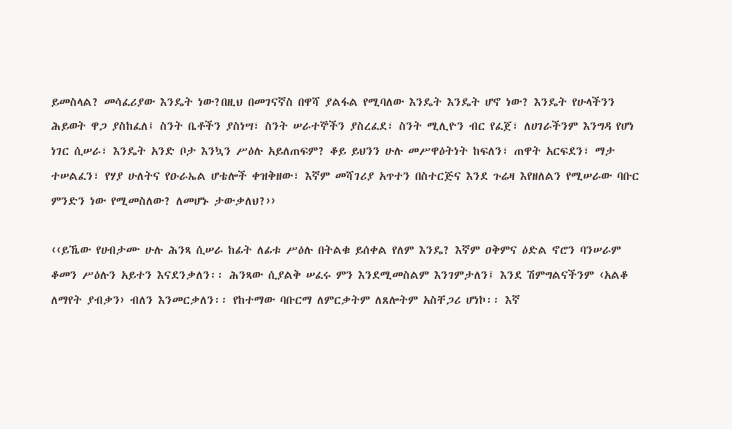ይመስላል? መሳፈሪያው እንዴት ነው?በዚህ በመገናኛስ በዋሻ ያልፋል የሚባለው እንዴት እንዴት ሆኖ ነው? እንዴት የሁላችንን ሕይወት ዋጋ ያስከፈለ፤ ስንት ቤቶችን ያስነሣ፣ ስንት ሠራተኞችን ያስረፈደ፣ ስንት ሚሊዮን ብር የፈጀ፣ ለሀገራችንም እንግዳ የሆነ ነገር ሲሠራ፣ እንዴት አንድ ቦታ እንኳን ሥዕሉ አይለጠፍም? ቆይ ይህንን ሁሉ መሥዋዕትነት ከፍለን፣ ጠዋት አርፍደን፣ ማታ ተሠልፈን፣ የሃያ ሁለትና የዑራኤል ሆቴሎች ቀዝቅዘው፣ እኛም መሻገሪያ አጥተን በስተርጅና እንደ ጉሬዛ እየዘለልን የሚሠራው ባቡር ምንድን ነው የሚመስለው? ለመሆኑ ታውቃለህ?››

‹‹ይኼው የሀብታሙ ሁሉ ሕንጻ ሲሠራ ከፊት ለፊቱ ሥዕሉ በትልቁ ይሰቀል የለም እንዴ? እኛም ዐቅምና ዕድል ኖሮን ባንሠራም ቆመን ሥዕሉን አይተን እናደንቃለን፡፡ ሕንጻው ሲያልቅ ሠፈሩ ምን እንደሚመስልም እንገምታለን፤ እንደ ሽምግልናችንም ‹አልቆ ለማየት ያብቃን› ብለን እንመርቃለን፡፡ የከተማው ባቡርማ ለምርቃትም ለጸሎትም አስቸጋሪ ሆነኮ፡፡ እኛ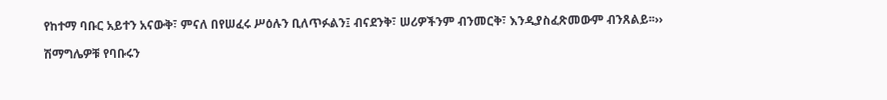የከተማ ባቡር አይተን አናውቅ፣ ምናለ በየሠፈሩ ሥዕሉን ቢለጥፉልን፤ ብናደንቅ፣ ሠሪዎችንም ብንመርቅ፣ እንዲያስፈጽመውም ብንጸልይ፡፡››

ሽማግሌዎቹ የባቡሩን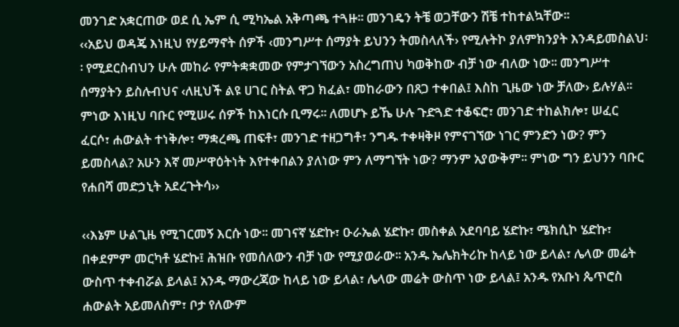መንገድ አቋርጠው ወደ ሲ ኤም ሲ ሚካኤል አቅጣጫ ተጓዙ፡፡ መንገዴን ትቼ ወጋቸውን ሽቼ ተከተልኳቸው፡፡
‹‹አይህ ወዳጄ እነዚህ የሃይማኖት ሰዎች ‹መንግሥተ ሰማያት ይህንን ትመስላለች› የሚሉትኮ ያለምክንያት እንዳይመስልህ፡፡ የሚደርስብህን ሁሉ መከራ የምትቋቋመው የምታገኘውን አስረግጠህ ካወቅከው ብቻ ነው ብለው ነው፡፡ መንግሥተ ሰማያትን ይስሉብህና ‹ለዚህች ልዩ ሀገር ስትል ዋጋ ክፈል፣ መከራውን በጸጋ ተቀበል፤ እስከ ጊዜው ነው ቻለው› ይሉሃል፡፡ ምነው እነዚህ ባቡር የሚሠሩ ሰዎች ከእነርሱ ቢማሩ፡፡ ለመሆኑ ይኼ ሁሉ ጉድጓድ ተቆፍሮ፣ መንገድ ተከልክሎ፣ ሠፈር ፈርሶ፣ ሐውልት ተነቅሎ፣ ማቋረጫ ጠፍቶ፣ መንገድ ተዘጋግቶ፣ ንግዱ ተቀዛቅዞ የምናገኘው ነገር ምንድን ነው? ምን ይመስላል? አሁን እኛ መሥዋዕትነት እየተቀበልን ያለነው ምን ለማግኘት ነው? ማንም አያውቅም፡፡ ምነው ግን ይህንን ባቡር የሐበሻ መድኃኒት አደረጉትሳ››

‹‹እኔም ሁልጊዜ የሚገርመኝ እርሱ ነው፡፡ መገናኛ ሄድኩ፣ ዑራኤል ሄድኩ፣ መስቀል አደባባይ ሄድኩ፣ ሜክሲኮ ሄድኩ፣ በቀደምም መርካቶ ሄድኩ፤ ሕዝቡ የመሰለውን ብቻ ነው የሚያወራው፡፡ አንዱ ኤሌክትሪኩ ከላይ ነው ይላል፣ ሌላው መሬት ውስጥ ተቀብሯል ይላል፤ አንዱ ማውረጃው ከላይ ነው ይላል፣ ሌላው መሬት ውስጥ ነው ይላል፤ አንዱ የአቡነ ጴጥሮስ ሐውልት አይመለስም፣ ቦታ የለውም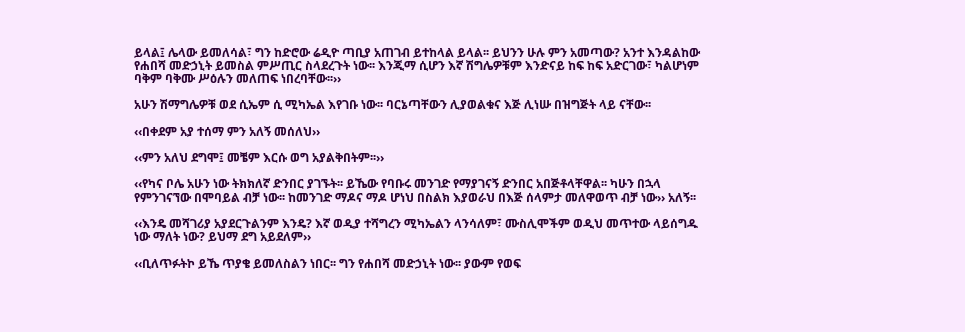ይላል፤ ሌላው ይመለሳል፣ ግን ከድሮው ሬዲዮ ጣቢያ አጠገብ ይተከላል ይላል፡፡ ይህንን ሁሉ ምን አመጣው? አንተ እንዳልከው የሐበሻ መድኃኒት ይመስል ምሥጢር ስላደረጉት ነው፡፡ እንጂማ ሲሆን እኛ ሽግሌዎቹም እንድናይ ከፍ ከፍ አድርገው፣ ካልሆነም ባቅም ባቅሙ ሥዕሉን መለጠፍ ነበረባቸው፡፡››

አሁን ሽማግሌዎቹ ወደ ሲኤም ሲ ሚካኤል እየገቡ ነው፡፡ ባርኔጣቸውን ሊያወልቁና እጅ ሊነሡ በዝግጅት ላይ ናቸው፡፡

‹‹በቀደም አያ ተሰማ ምን አለኝ መሰለህ››

‹‹ምን አለህ ደግሞ፤ መቼም እርሱ ወግ አያልቅበትም፡፡››

‹‹የካና ቦሌ አሁን ነው ትክክለኛ ድንበር ያገኙት፡፡ ይኼው የባቡሩ መንገድ የማያገናኝ ድንበር አበጅቶላቸዋል፡፡ ካሁን በኋላ የምንገናኘው በሞባይል ብቻ ነው፡፡ ከመንገድ ማዶና ማዶ ሆነህ በስልክ እያወራህ በእጅ ሰላምታ መለዋወጥ ብቻ ነው›› አለኝ፡፡

‹‹እንዴ መሻገሪያ አያደርጉልንም እንዴ? እኛ ወዲያ ተሻግረን ሚካኤልን ላንሳለም፣ ሙስሊሞችም ወዲህ መጥተው ላይሰግዱ ነው ማለት ነው? ይህማ ደግ አይደለም››

‹‹ቢለጥፉትኮ ይኼ ጥያቄ ይመለስልን ነበር፡፡ ግን የሐበሻ መድኃኒት ነው፡፡ ያውም የወፍ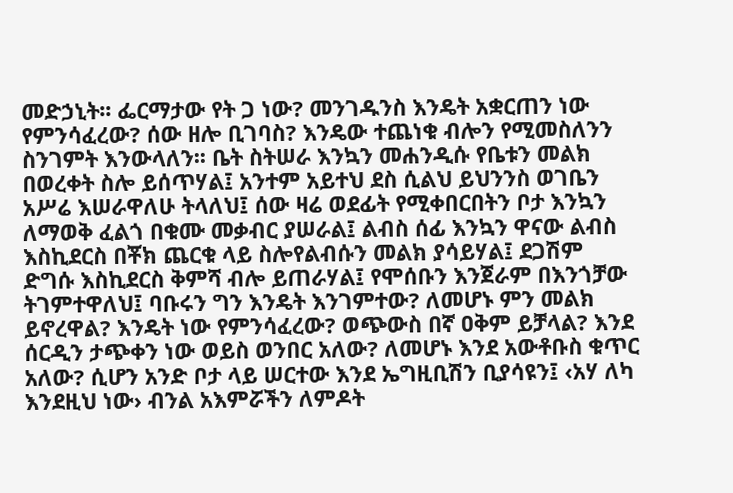መድኃኒት፡፡ ፌርማታው የት ጋ ነው? መንገዱንስ እንዴት አቋርጠን ነው የምንሳፈረው? ሰው ዘሎ ቢገባስ? እንዴው ተጨነቁ ብሎን የሚመስለንን ስንገምት እንውላለን፡፡ ቤት ስትሠራ እንኳን መሐንዲሱ የቤቱን መልክ በወረቀት ስሎ ይሰጥሃል፤ አንተም አይተህ ደስ ሲልህ ይህንንስ ወገቤን አሥሬ እሠራዋለሁ ትላለህ፤ ሰው ዛሬ ወደፊት የሚቀበርበትን ቦታ እንኳን ለማወቅ ፈልጎ በቁሙ መቃብር ያሠራል፤ ልብስ ሰፊ እንኳን ዋናው ልብስ እስኪደርስ በቾክ ጨርቁ ላይ ስሎየልብሱን መልክ ያሳይሃል፤ ደጋሽም ድግሱ እስኪደርስ ቅምሻ ብሎ ይጠራሃል፤ የሞሰቡን እንጀራም በእንጎቻው ትገምተዋለህ፤ ባቡሩን ግን እንዴት እንገምተው? ለመሆኑ ምን መልክ ይኖረዋል? እንዴት ነው የምንሳፈረው? ወጭውስ በኛ ዐቅም ይቻላል? እንደ ሰርዲን ታጭቀን ነው ወይስ ወንበር አለው? ለመሆኑ እንደ አውቶቡስ ቁጥር አለው? ሲሆን አንድ ቦታ ላይ ሠርተው እንደ ኤግዚቢሽን ቢያሳዩን፤ ‹አሃ ለካ እንደዚህ ነው› ብንል አእምሯችን ለምዶት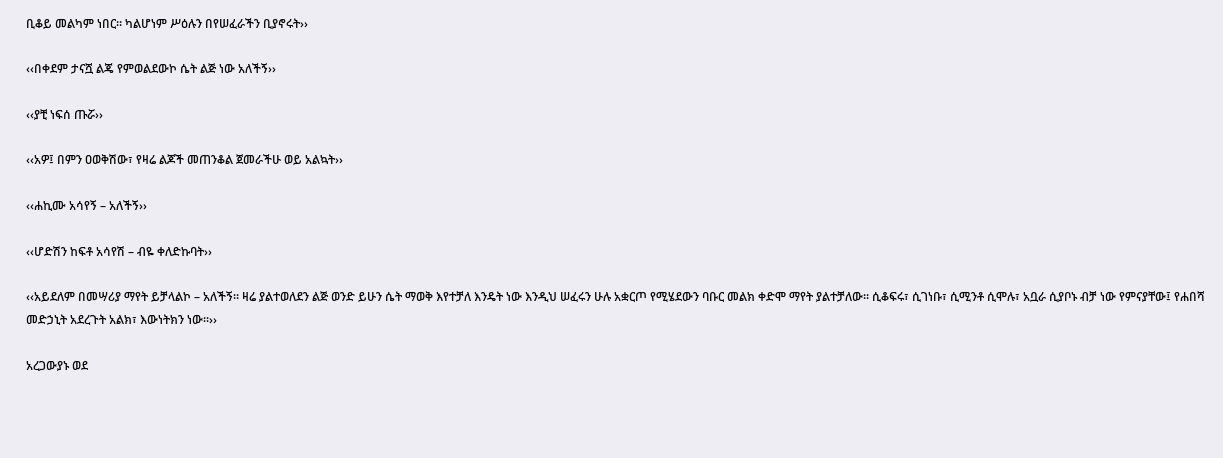ቢቆይ መልካም ነበር፡፡ ካልሆነም ሥዕሉን በየሠፈራችን ቢያኖሩት››

‹‹በቀደም ታናሿ ልጄ የምወልደውኮ ሴት ልጅ ነው አለችኝ››

‹‹ያቺ ነፍሰ ጡሯ››

‹‹አዎ፤ በምን ዐወቅሽው፣ የዛሬ ልጆች መጠንቆል ጀመራችሁ ወይ አልኳት››

‹‹ሐኪሙ አሳየኝ – አለችኝ››

‹‹ሆድሽን ከፍቶ አሳየሽ – ብዬ ቀለድኩባት››

‹‹አይደለም በመሣሪያ ማየት ይቻላልኮ – አለችኝ፡፡ ዛሬ ያልተወለደን ልጅ ወንድ ይሁን ሴት ማወቅ እየተቻለ እንዴት ነው እንዲህ ሠፈሩን ሁሉ አቋርጦ የሚሄደውን ባቡር መልክ ቀድሞ ማየት ያልተቻለው፡፡ ሲቆፍሩ፣ ሲገነቡ፣ ሲሚንቶ ሲሞሉ፣ አቧራ ሲያቦኑ ብቻ ነው የምናያቸው፤ የሐበሻ መድኃኒት አደረጉት አልክ፣ እውነትክን ነው፡፡››

አረጋውያኑ ወደ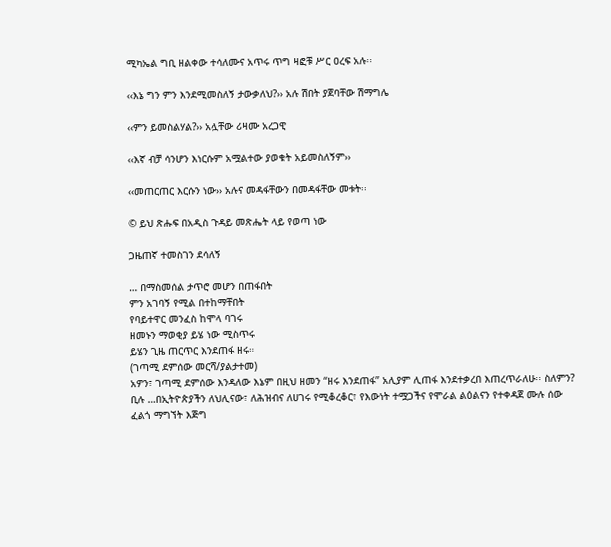ሚካኤል ግቢ ዘልቀው ተሳለሙና አጥሩ ጥግ ዛፎቹ ሥር ዐረፍ አሉ፡፡

‹‹እኔ ግን ምን እንደሚመስለኝ ታውቃለህ?›› አሉ ሽበት ያጀባቸው ሽማግሌ

‹‹ምን ይመስልሃል?›› አሏቸው ሪዛሙ አረጋዊ

‹‹እኛ ብቻ ሳንሆን እነርሱም አሟልተው ያወቁት አይመስለኝም››

‹‹መጠርጠር እርሱን ነው›› አሉና መዳፋቸውን በመዳፋቸው መቱት፡፡

© ይህ ጽሑፍ በአዲስ ጉዳይ መጽሔት ላይ የወጣ ነው

ጋዜጠኛ ተመስገን ደሳለኝ

… በማስመሰል ታጥሮ መሆን በጠፋበት
ምን አገባኝ የሚል በተከማቸበት
የባይተዋር መንፈስ ከሞላ ባገሩ
ዘመኑን ማወቂያ ይሄ ነው ሚስጥሩ
ይሄን ጊዜ ጠርጥር እንደጠፋ ዘሩ።
(ገጣሚ ደምሰው መርሻ/ያልታተመ)
አዎን፣ ገጣሚ ደምሰው እንዳለው እኔም በዚህ ዘመን “ዘሩ እንደጠፋ” አሊያም ሊጠፋ እንደተቃረበ እጠረጥራለሁ፡፡ ስለምን? ቢሉ …በኢትዮጵያችን ለህሊናው፣ ለሕዝብና ለሀገሩ የሚቆረቆር፣ የእውነት ተሟጋችና የሞራል ልዕልናን የተቀዳጀ ሙሉ ሰው ፈልጎ ማግኘት እጅግ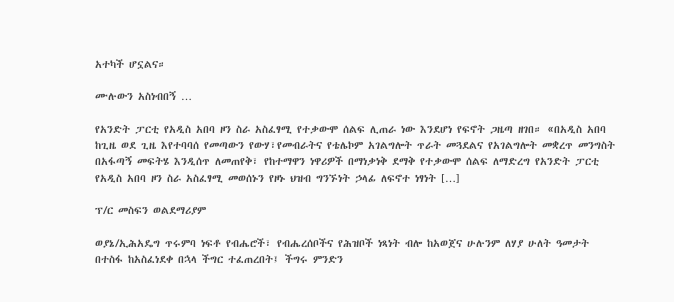አተካች ሆኗልና።

ሙሉውን አስነብበኝ …

የአንድት ፓርቲ የአዲስ አበባ ዞን ስራ አስፈፃሚ የተቃውሞ ሰልፍ ሊጠራ ነው እንደሆነ የፍኖት ጋዜጣ ዘገበ። «በአዲስ አበባ ከጊዜ ወደ ጊዜ እየተባባሰ የመጣውን የውሃ፣የመብራትና የቴሌኮም አገልግሎት ጥራት መጓደልና የአገልግሎት መቋረጥ መንግስት በአፋጣኝ መፍትሄ እንዲሰጥ ለመጠየቅ፣ የከተማዋን ነዋሪዎች በማነቃነቅ ደማቅ የተቃውሞ ሰልፍ ለማድረግ የአንድት ፓርቲ የአዲስ አበባ ዞን ስራ አስፈፃሚ መወሰኑን የዞኑ ህዝብ ግንኙነት ኃላፊ ለፍኖተ ነፃነት […]

ፕ/ር መስፍን ወልደማሪያም

ወያኔ/ኢሕአዴግ ጥሩምባ ነፍቶ የብሔሮች፣ የብሔረሰቦችና የሕዝቦች ነጻነት ብሎ ከአወጀና ሁሉንም ለሃያ ሁለት ዓመታት በተስፋ ከአስፈነደቀ በኋላ ችግር ተፈጠረበት፤ ችግሩ ምንድን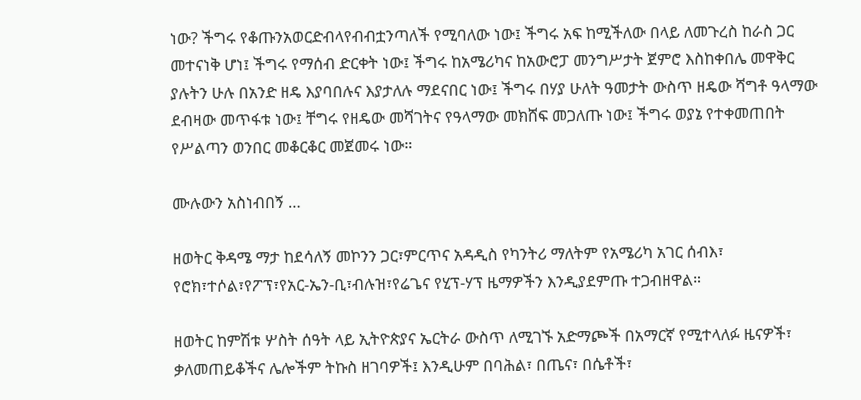ነው? ችግሩ የቆጡንአወርድብላየብብቷንጣለች የሚባለው ነው፤ ችግሩ አፍ ከሚችለው በላይ ለመጉረስ ከራስ ጋር መተናነቅ ሆነ፤ ችግሩ የማሰብ ድርቀት ነው፤ ችግሩ ከአሜሪካና ከአውሮፓ መንግሥታት ጀምሮ እስከቀበሌ መዋቅር ያሉትን ሁሉ በአንድ ዘዴ እያባበሉና እያታለሉ ማደናበር ነው፤ ችግሩ በሃያ ሁለት ዓመታት ውስጥ ዘዴው ሻግቶ ዓላማው ደብዛው መጥፋቱ ነው፤ ቸግሩ የዘዴው መሻገትና የዓላማው መክሸፍ መጋለጡ ነው፤ ችግሩ ወያኔ የተቀመጠበት የሥልጣን ወንበር መቆርቆር መጀመሩ ነው።

ሙሉውን አስነብበኝ …

ዘወትር ቅዳሜ ማታ ከደሳለኝ መኮንን ጋር፣ምርጥና አዳዲስ የካንትሪ ማለትም የአሜሪካ አገር ሰብእ፣ የሮክ፣ተሶል፣የፖፕ፣የአር-ኤን-ቢ፣ብሉዝ፣የሬጌና የሂፕ-ሃፕ ዜማዎችን እንዲያደምጡ ተጋብዘዋል።

ዘወትር ከምሽቱ ሦስት ሰዓት ላይ ኢትዮጵያና ኤርትራ ውስጥ ለሚገኙ አድማጮች በአማርኛ የሚተላለፉ ዜናዎች፣ ቃለመጠይቆችና ሌሎችም ትኩስ ዘገባዎች፤ እንዲሁም በባሕል፣ በጤና፣ በሴቶች፣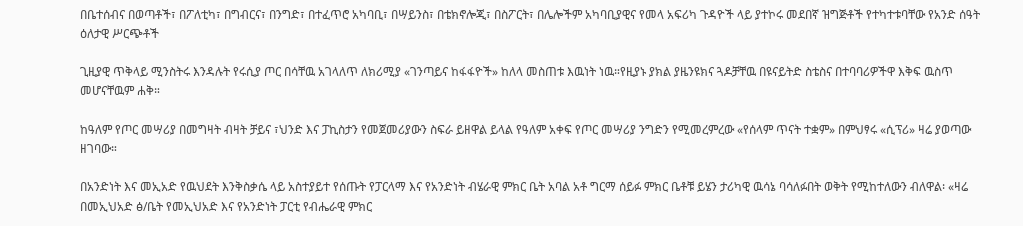በቤተሰብና በወጣቶች፣ በፖለቲካ፣ በግብርና፣ በንግድ፣ በተፈጥሮ አካባቢ፣ በሣይንስ፣ በቴክኖሎጂ፣ በስፖርት፣ በሌሎችም አካባቢያዊና የመላ አፍሪካ ጉዳዮች ላይ ያተኮሩ መደበኛ ዝግጅቶች የተካተቱባቸው የአንድ ሰዓት ዕለታዊ ሥርጭቶች

ጊዚያዊ ጥቅላይ ሚንስትሩ እንዳሉት የሩሲያ ጦር በሳቸዉ አገላለጥ ለክሪሚያ «ገንጣይና ከፋፋዮች» ከለላ መስጠቱ እዉነት ነዉ።የዚያኑ ያክል ያዜንዩክና ጓዶቻቸዉ በዩናይትድ ስቴስና በተባባሪዎችዋ እቅፍ ዉስጥ መሆናቸዉም ሐቅ።

ከዓለም የጦር መሣሪያ በመግዛት ብዛት ቻይና ፣ህንድ እና ፓኪስታን የመጀመሪያውን ስፍራ ይዘዋል ይላል የዓለም አቀፍ የጦር መሣሪያ ንግድን የሚመረምረው «የሰላም ጥናት ተቋም» በምህፃሩ «ሲፕሪ» ዛሬ ያወጣው ዘገባው።

በአንድነት እና መኢአድ የዉህደት እንቅስቃሴ ላይ አስተያይተ የሰጡት የፓርላማ እና የአንድነት ብሄራዊ ምክር ቤት አባል አቶ ግርማ ሰይፉ ምክር ቤቶቹ ይሄን ታሪካዊ ዉሳኔ ባሳለፉበት ወቅት የሚከተለውን ብለዋል፡ «ዛሬ በመኢህአድ ፅ/ቤት የመኢህአድ እና የአንድነት ፓርቲ የብሔራዊ ምክር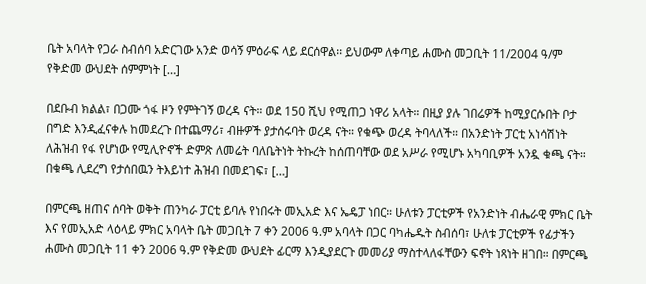ቤት አባላት የጋራ ስብሰባ አድርገው አንድ ወሳኝ ምዕራፍ ላይ ደርሰዋል፡፡ ይህውም ለቀጣይ ሐሙስ መጋቢት 11/2004 ዓ/ም የቅድመ ውህደት ሰምምነት […]

በደቡብ ክልል፣ በጋሙ ጎፋ ዞን የምትገኝ ወረዳ ናት። ወደ 150 ሺህ የሚጠጋ ነዋሪ አላት። በዚያ ያሉ ገበሬዎች ከሚያርሱበት ቦታ በግድ እንዲፈናቀሉ ከመደረጉ በተጨማሪ፣ ብዙዎች ያታሰሩባት ወረዳ ናት። የቁጭ ወረዳ ትባላለች። በአንድነት ፓርቲ አነሳሽነት ለሕዝብ የፋ የሆነው የሚሊዮኖች ድምጽ ለመሬት ባለቤትነት ትኩረት ከሰጠባቸው ወደ አሥራ የሚሆኑ አካባቢዎች አንዷ ቁጫ ናት። በቁጫ ሊደረግ የታሰበዉን ትእይነተ ሕዝብ በመደገፍ፣ […]

በምርጫ ዘጠና ሰባት ወቅት ጠንካራ ፓርቲ ይባሉ የነበሩት መኢአድ እና ኤዴፓ ነበር። ሁለቱን ፓርቲዎች የአንድነት ብሔራዊ ምክር ቤት እና የመኢአድ ላዕላይ ምክር አባላት ቤት መጋቢት 7 ቀን 2006 ዓ.ም አባላት በጋር ባካሔዱት ስብሰባ፣ ሁለቱ ፓርቲዎች የፊታችን ሐሙስ መጋቢት 11 ቀን 2006 ዓ.ም የቅድመ ውህደት ፊርማ እንዲያደርጉ መመሪያ ማስተላለፋቸውን ፍኖት ነጻነት ዘገበ። በምርጫ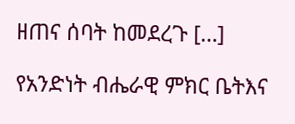ዘጠና ሰባት ከመደረጉ […]

የአንድነት ብሔራዊ ምክር ቤትእና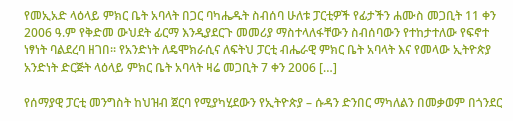የመኢአድ ላዕላይ ምክር ቤት አባላት በጋር ባካሔዱት ስብሰባ ሁለቱ ፓርቲዎች የፊታችን ሐሙስ መጋቢት 11 ቀን 2006 ዓ.ም የቅድመ ውህደት ፊርማ እንዲያደርጉ መመሪያ ማስተላለፋቸውን ስብሰባውን የተከታተለው የፍኖተ ነፃነት ባልደረባ ዘገበ፡፡ የአንድነት ለዴሞክራሲና ለፍትህ ፓርቲ ብሔራዊ ምክር ቤት አባላት እና የመላው ኢትዮጵያ አንድነት ድርጅት ላዕላይ ምክር ቤት አባላት ዛሬ መጋቢት 7 ቀን 2006 […]

የሰማያዊ ፓርቲ መንግስት ከህዝብ ጀርባ የሚያካሂደውን የኢትዮጵያ – ሱዳን ድንበር ማካለልን በመቃወም በጎንደር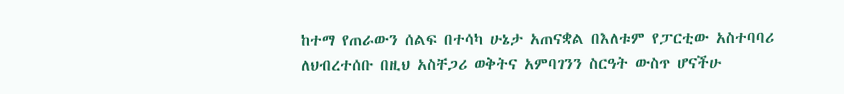ከተማ የጠራውን ሰልፍ በተሳካ ሁኔታ አጠናቋል በእለቱም የፓርቲው አስተባባሪ ለህብረተሰቡ በዚህ አስቸጋሪ ወቅትና አምባገንን ስርዓት ውስጥ ሆናችሁ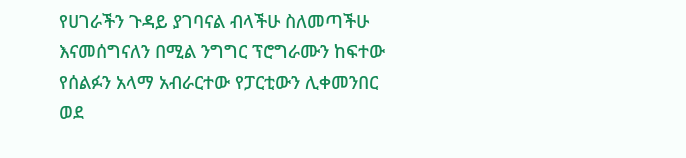የሀገራችን ጉዳይ ያገባናል ብላችሁ ስለመጣችሁ እናመሰግናለን በሚል ንግግር ፕሮግራሙን ከፍተው የሰልፉን አላማ አብራርተው የፓርቲውን ሊቀመንበር ወደ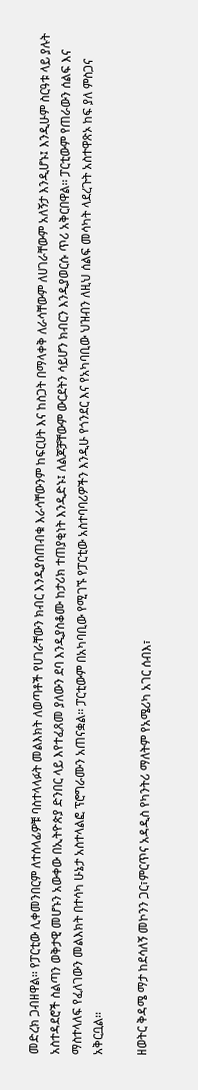መድረክ ጋብዘዋል፡፡ የፓርቲው ሊቀመንበርም ለተሰላፊዎቹ ባስተላላፉት መልእክት ለወጣቶች የሀገራቸውን ክብር እንዲያስጠብቁ እራሳቸውንም ከፍርሀት እና ከስጋት በማላቀቅ ለራሳቸውም ለሀገራቸውም አለኝታ እንዲሆኑ፤ እንዲሁም ስርዓቱ ላይ ያሉት አስተዳደሮች ስልጣን ወቅታዊ መሆኑን አውቀው በኢትዮጵያ ድንበር ላይ እየተፈጸመ ያለውን ደባ እንዲያስቆሙ ከታሪክ ተጠያቂነት እንዲድኑ፤ ለልጆቻቸውም ውርደትን ሳይሆን ክብርን እንዲያወርሱ ጥሪ አቅርበዋል፡፡ ፓርቲውም የጠራውን ሰልፍ እና ማስተላለፍ የፈለገውን መልእክት በተሳካ ሁኔታ አስተላልፎ ፕሮግራሙን አጠናቋል፡፡ ፓርቲውም በአካባቢው የሚገኙ የፓርቲው አስተባባሪዎችን እንዲሁ የጎንደር እና የአካባቢው ህዝብን ለዚህ ሰልፍ መሳካት ላደረጉት አስተዋጽኦ ከፍ ያለ ምስጋና አቅርቧል፡፡

ዘወትር ቅዳሜ ማታ ከደሳለኝ መኮንን ጋር፣ምርጥና አዳዲስ የካንትሪ ማለትም የአሜሪካ አገር ሰብእ፣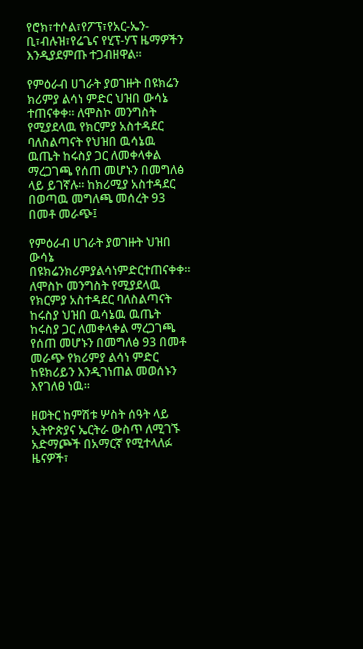የሮክ፣ተሶል፣የፖፕ፣የአር-ኤን-ቢ፣ብሉዝ፣የሬጌና የሂፕ-ሃፕ ዜማዎችን እንዲያደምጡ ተጋብዘዋል።

የምዕራብ ሀገራት ያወገዙት በዩክሬን ክሪምያ ልሳነ ምድር ህዝበ ውሳኔ ተጠናቀቀ። ለሞስኮ መንግስት የሚያደላዉ የክርምያ አስተዳደር ባለስልጣናት የህዝበ ዉሳኔዉ ዉጤት ከሩስያ ጋር ለመቀላቀል ማረጋገጫ የሰጠ መሆኑን በመግለፅ ላይ ይገኛሉ። ከክሪሚያ አስተዳደር በወጣዉ መግለጫ መሰረት 93 በመቶ መራጭ፤

የምዕራብ ሀገራት ያወገዙት ህዝበ ውሳኔ በዩክሬንክሪምያልሳነምድርተጠናቀቀ። ለሞስኮ መንግስት የሚያደላዉ የክርምያ አስተዳደር ባለስልጣናት ከሩስያ ህዝበ ዉሳኔዉ ዉጤት ከሩስያ ጋር ለመቀላቀል ማረጋገጫ የሰጠ መሆኑን በመግለፅ 93 በመቶ መራጭ የክሪምያ ልሳነ ምድር ከዩክሪይን እንዲገነጠል መወሰኑን እየገለፀ ነዉ።

ዘወትር ከምሽቱ ሦስት ሰዓት ላይ ኢትዮጵያና ኤርትራ ውስጥ ለሚገኙ አድማጮች በአማርኛ የሚተላለፉ ዜናዎች፣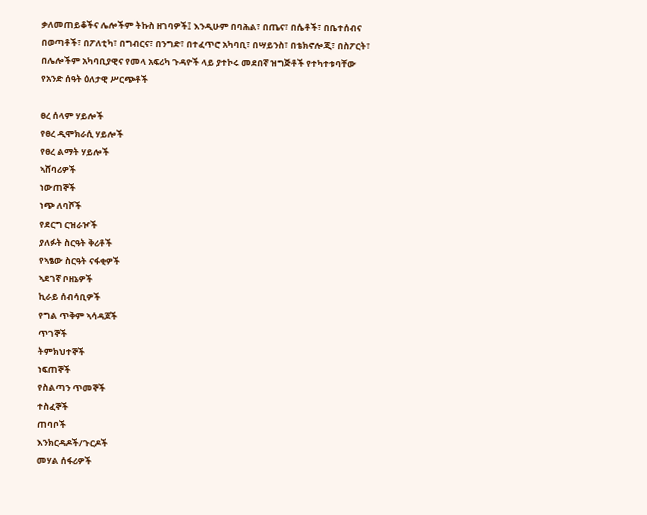ቃለመጠይቆችና ሌሎችም ትኩስ ዘገባዎች፤ እንዲሁም በባሕል፣ በጤና፣ በሴቶች፣ በቤተሰብና በወጣቶች፣ በፖለቲካ፣ በግብርና፣ በንግድ፣ በተፈጥሮ አካባቢ፣ በሣይንስ፣ በቴክኖሎጂ፣ በስፖርት፣ በሌሎችም አካባቢያዊና የመላ አፍሪካ ጉዳዮች ላይ ያተኮሩ መደበኛ ዝግጅቶች የተካተቱባቸው የአንድ ሰዓት ዕለታዊ ሥርጭቶች

ፀረ ሰላም ሃይሎች
የፀረ ዲሞክራሲ ሃይሎች
የፀረ ልማት ሃይሎች
ኣሸባሪዎች
ነውጠኞች
ነጭ ለባሾች
የደርግ ርዝራዦች
ያለፉት ስርዓት ቅሪቶች
የኣፄው ስርዓት ናፋቂዎች
ኣደገኛ ቦዘኔዎች
ኪራይ ሰብሳቢዎች
የግል ጥቅም ኣሳዳጆች
ጥገኞች
ትምክህተኞች
ነፍጠኞች
የስልጣን ጥመኞች
ተስፈኞች
ጠባቦች
እንክርዳዶች/ጉርዶች
መሃል ሰፋሪዎች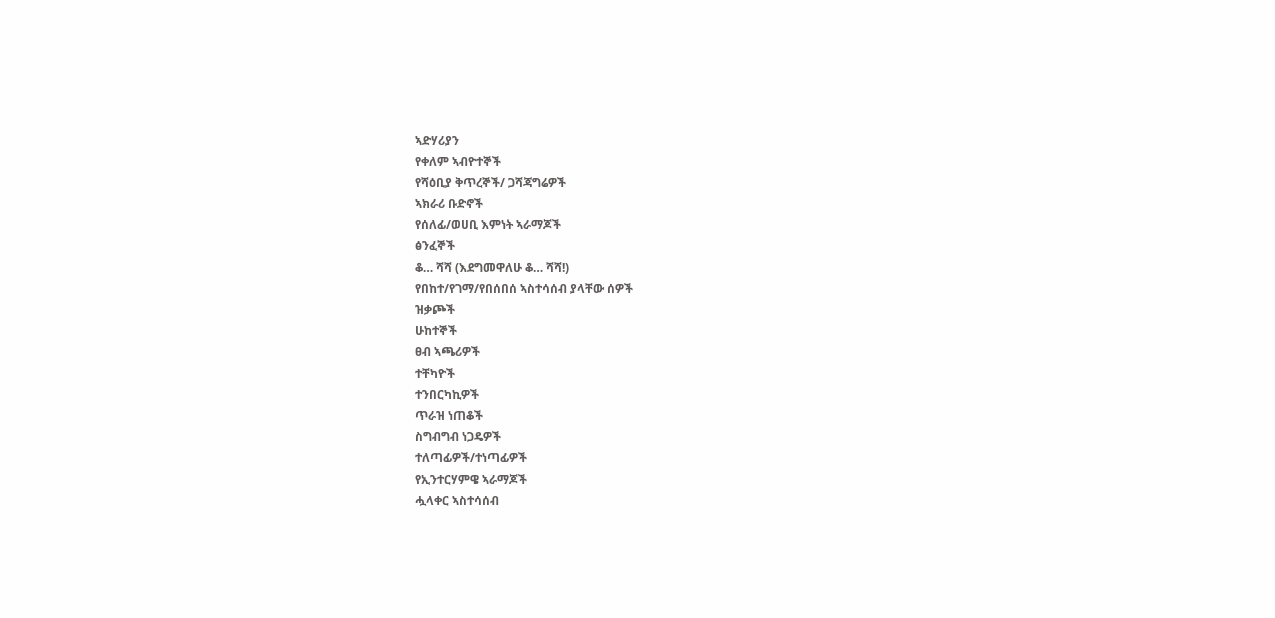ኣድሃሪያን
የቀለም ኣብዮተኞች
የሻዕቢያ ቅጥረኞች/ ጋሻጃግሬዎች
ኣክራሪ ቡድኖች
የሰለፊ/ወሀቢ እምነት ኣራማጆች
ፅንፈኞች
ቆ… ሻሻ (እደግመዋለሁ ቆ… ሻሻ!)
የበከተ/የገማ/የበሰበሰ ኣስተሳሰብ ያላቸው ሰዎች
ዝቃጮች
ሁከተኞች
ፀብ ኣጫሪዎች
ተቸካዮች
ተንበርካኪዎች
ጥራዝ ነጠቆች
ስግብግብ ነጋዴዎች
ተለጣፊዎች/ተነጣፊዎች
የኢንተርሃምዌ ኣራማጆች
ሗላቀር ኣስተሳሰብ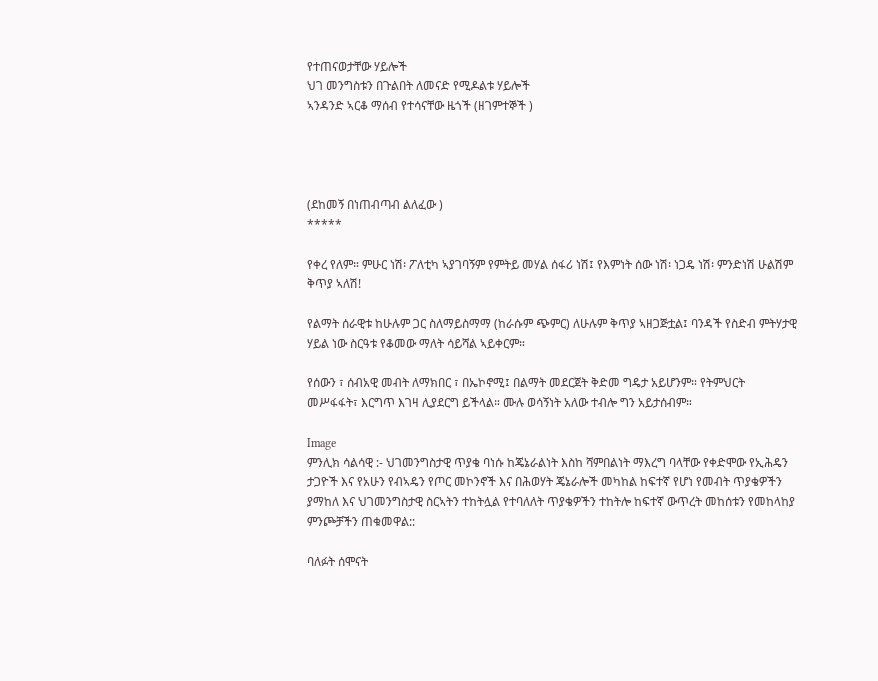የተጠናወታቸው ሃይሎች
ህገ መንግስቱን በጉልበት ለመናድ የሚዶልቱ ሃይሎች
ኣንዳንድ ኣርቆ ማሰብ የተሳናቸው ዜጎች (ዘገምተኞች )




(ደከመኝ በነጠብጣብ ልለፈው )
*****

የቀረ የለም። ምሁር ነሽ፡ ፖለቲካ ኣያገባኝም የምትይ መሃል ሰፋሪ ነሽ፤ የእምነት ሰው ነሽ፡ ነጋዴ ነሽ፡ ምንድነሽ ሁልሽም ቅጥያ ኣለሽ!

የልማት ሰራዊቱ ከሁሉም ጋር ስለማይስማማ (ከራሱም ጭምር) ለሁሉም ቅጥያ ኣዘጋጅቷል፤ ባንዳች የስድብ ምትሃታዊ ሃይል ነው ስርዓቱ የቆመው ማለት ሳይሻል ኣይቀርም።

የሰውን ፣ ሰብአዊ መብት ለማክበር ፣ በኤኮኖሚ፤ በልማት መደርጀት ቅድመ ግዴታ አይሆንም። የትምህርት መሥፋፋት፣ እርግጥ እገዛ ሊያደርግ ይችላል። ሙሉ ወሳኝነት አለው ተብሎ ግን አይታሰብም።

Image
ምንሊክ ሳልሳዊ :- ህገመንግስታዊ ጥያቄ ባነሱ ከጄኔራልነት እስከ ሻምበልነት ማእረግ ባላቸው የቀድሞው የኢሕዴን ታጋዮች እና የአሁን የብኣዴን የጦር መኮንኖች እና በሕወሃት ጄኔራሎች መካከል ከፍተኛ የሆነ የመብት ጥያቄዎችን ያማከለ እና ህገመንግስታዊ ስርኣትን ተከትሏል የተባለለት ጥያቄዎችን ተከትሎ ከፍተኛ ውጥረት መከሰቱን የመከላከያ ምንጮቻችን ጠቁመዋል::

ባለፉት ሰሞናት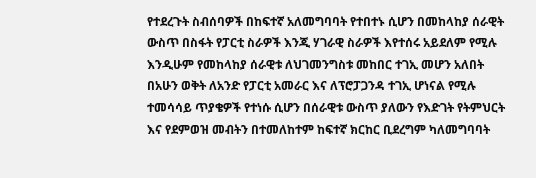የተደረጉት ስብሰባዎች በከፍተኛ አለመግባባት የተበተኑ ሲሆን በመከላከያ ሰራዊት ውስጥ በስፋት የፓርቲ ስራዎች እንጂ ሃገራዊ ስራዎች እየተሰሩ አይደለም የሚሉ እንዲሁም የመከላከያ ሰራዊቱ ለህገመንግስቱ መከበር ተገኢ መሆን አለበት በአሁን ወቅት ለአንድ የፓርቲ አመራር እና ለፕሮፓጋንዳ ተገኢ ሆነናል የሚሉ ተመሳሳይ ጥያቄዎች የተነሱ ሲሆን በሰራዊቱ ውስጥ ያለውን የእድገት የትምህርት እና የደምወዝ መብትን በተመለከተም ከፍተኛ ክርከር ቢደረግም ካለመግባባት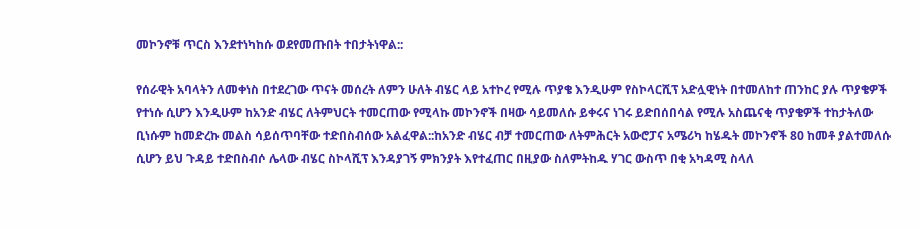መኮንኖቹ ጥርስ እንደተነካከሱ ወደየመጡበት ተበታትነዋል::

የሰራዊት አባላትን ለመቀነስ በተደረገው ጥናት መሰረት ለምን ሁለት ብሄር ላይ አተኮረ የሚሉ ጥያቄ እንዲሁም የስኮላርሺፕ አድሏዊነት በተመለከተ ጠንከር ያሉ ጥያቄዎች የተነሱ ሲሆን እንዲሁም ከአንድ ብሄር ለትምህርት ተመርጠው የሚላኩ መኮንኖች በዛው ሳይመለሱ ይቀሩና ነገሩ ይድበሰበሳል የሚሉ አስጨናቂ ጥያቄዎች ተከታትለው ቢነሱም ከመድረኩ መልስ ሳይሰጥባቸው ተድበስብሰው አልፈዋል::ከአንድ ብሄር ብቻ ተመርጠው ለትምሕርት አውሮፓና አሜሪካ ከሄዱት መኮንኖች 80 ከመቶ ያልተመለሱ ሲሆን ይህ ጉዳይ ተድበስብሶ ሌላው ብሄር ስኮላሺፕ እንዳያገኝ ምክንያት እየተፈጠር በዚያው ስለምትከዱ ሃገር ውስጥ በቂ አካዳሚ ስላለ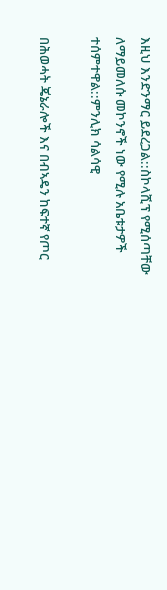እዚህ እንድንማር ይደረጋል::ስኮላሺፕ የሚሰጣቸው ለማይመለሱ መኮንኖች ነው የሚሉ አቤቱታዎች ተሰምተዋል::ምንሊክ ሳልሳዊ

በሕወሓት ጄኔራሎች እና በብኣዴን ከፍተኛ የጦር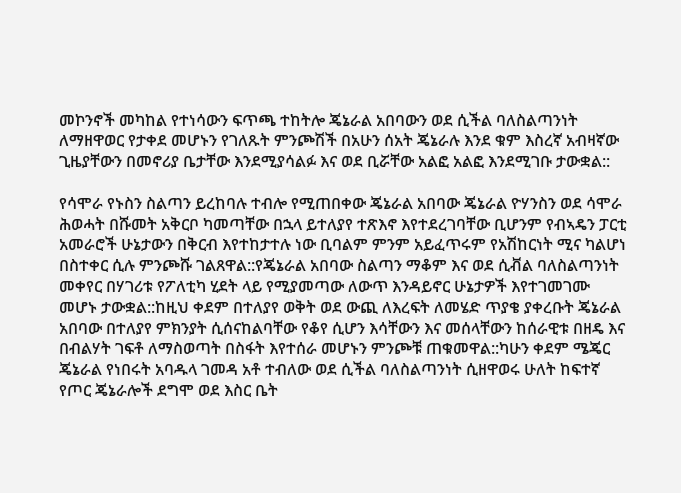መኮንኖች መካከል የተነሳውን ፍጥጫ ተከትሎ ጄኔራል አበባውን ወደ ሲችል ባለስልጣንነት ለማዘዋወር የታቀደ መሆኑን የገለጹት ምንጮሽች በአሁን ሰአት ጄኔራሉ እንደ ቁም እስረኛ አብዛኛው ጊዜያቸውን በመኖሪያ ቤታቸው እንደሚያሳልፉ እና ወደ ቢሯቸው አልፎ አልፎ እንደሚገቡ ታውቋል::

የሳሞራ የኑስን ስልጣን ይረከባሉ ተብሎ የሚጠበቀው ጄኔራል አበባው ጄኔራል ዮሃንስን ወደ ሳሞራ ሕወሓት በሹመት አቅርቦ ካመጣቸው በኋላ ይተለያየ ተጽእኖ እየተደረገባቸው ቢሆንም የብኣዴን ፓርቲ አመራሮች ሁኔታውን በቅርብ እየተከታተሉ ነው ቢባልም ምንም አይፈጥሩም የአሽከርነት ሚና ካልሆነ በስተቀር ሲሉ ምንጮሹ ገልጸዋል::የጄኔራል አበባው ስልጣን ማቆም እና ወደ ሲቭል ባለስልጣንነት መቀየር በሃገሪቱ የፖለቲካ ሂደት ላይ የሚያመጣው ለውጥ እንዳይኖር ሁኔታዎች እየተገመገሙ መሆኑ ታውቋል::ከዚህ ቀደም በተለያየ ወቅት ወደ ውጪ ለእረፍት ለመሄድ ጥያቄ ያቀረቡት ጄኔራል አበባው በተለያየ ምክንያት ሲሰናከልባቸው የቆየ ሲሆን እሳቸውን እና መሰላቸውን ከሰራዊቱ በዘዴ እና በብልሃት ገፍቶ ለማስወጣት በስፋት እየተሰራ መሆኑን ምንጮቹ ጠቁመዋል::ካሁን ቀደም ሜጄር ጄኔራል የነበሩት አባዱላ ገመዳ አቶ ተብለው ወደ ሲችል ባለስልጣንነት ሲዘዋወሩ ሁለት ከፍተኛ የጦር ጄኔራሎች ደግሞ ወደ እስር ቤት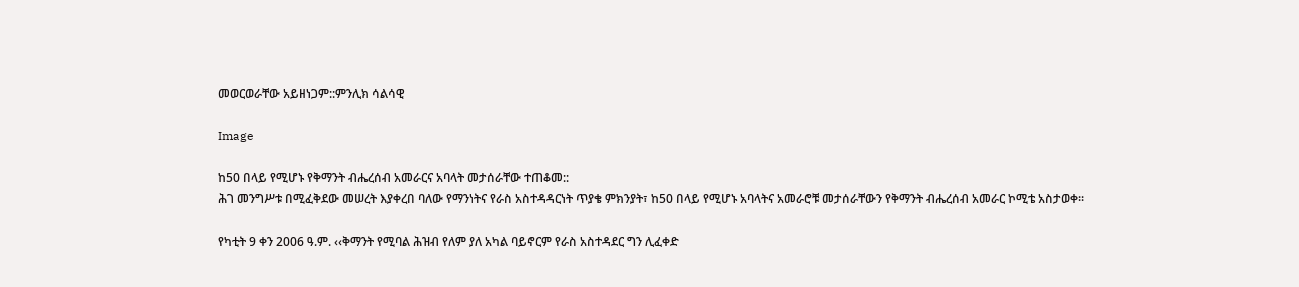መወርወራቸው አይዘነጋም::ምንሊክ ሳልሳዊ

Image

ከ50 በላይ የሚሆኑ የቅማንት ብሔረሰብ አመራርና አባላት መታሰራቸው ተጠቆመ::
ሕገ መንግሥቱ በሚፈቅደው መሠረት እያቀረበ ባለው የማንነትና የራስ አስተዳዳርነት ጥያቄ ምክንያት፣ ከ50 በላይ የሚሆኑ አባላትና አመራሮቹ መታሰራቸውን የቅማንት ብሔረሰብ አመራር ኮሚቴ አስታወቀ፡፡

የካቲት 9 ቀን 2006 ዓ.ም. ‹‹ቅማንት የሚባል ሕዝብ የለም ያለ አካል ባይኖርም የራስ አስተዳደር ግን ሊፈቀድ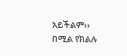አይችልም›› በሚል የክልሉ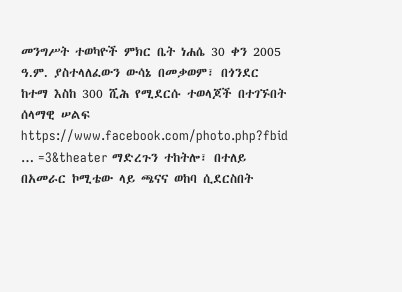መንግሥት ተወካዮች ምክር ቤት ነሐሴ 30 ቀን 2005 ዓ.ም. ያስተላለፈውን ውሳኔ በመቃወም፣ በጎንደር ከተማ እስከ 300 ሺሕ የሚደርሱ ተወላጆች በተገኙበት ሰላማዊ ሠልፍ https://www.facebook.com/photo.php?fbid … =3&theater ማድረጉን ተከትሎ፣ በተለይ በአመራር ኮሚቴው ላይ ጫናና ወከባ ሲደርስበት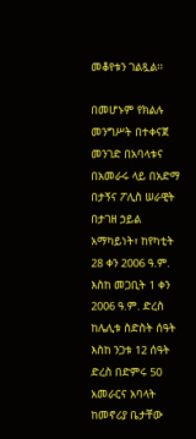መቆየቱን ገልጿል፡፡

በመሆኑም የክልሉ መንግሥት በተቀናጀ መንገድ በአባላቱና በአመራሩ ላይ በአድማ በታኝና ፖሊስ ሠራዊት በታገዘ ኃይል አማካይነት፣ ከየካቲት 28 ቀን 2006 ዓ.ም. እስከ መጋቢት 1 ቀን 2006 ዓ.ም. ድረስ ከሌሊቱ ስድስት ሰዓት እስከ ንጋቱ 12 ሰዓት ድረስ በድምሩ 50 አመራርና አባላት ከመኖሪያ ቤታቸው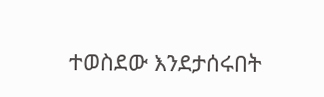ተወስደው እንደታሰሩበት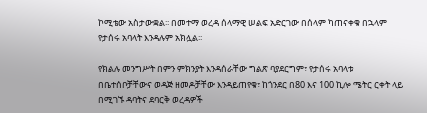ኮሚቴው አስታውቋል፡፡ በመተማ ወረዳ ሰላማዊ ሠልፍ አድርገው በሰላም ካጠናቀቁ በኋላም የታሰሩ አባላት እንዳሉም አክሏል፡፡

የክልሉ መንግሥት በምን ምክንያት እንዳሰራቸው ግልጽ ባያደርግም፣ የታሰሩ አባላቱ በቤተሰቦቻቸውና ወዳጅ ዘመዶቻቸው እንዳይጠየቁ፣ ከጎንደር በ80 እና 100 ኪሎ ሜትር ርቀት ላይ በሚገኙ ዳባትና ደባርቅ ወረዳዎች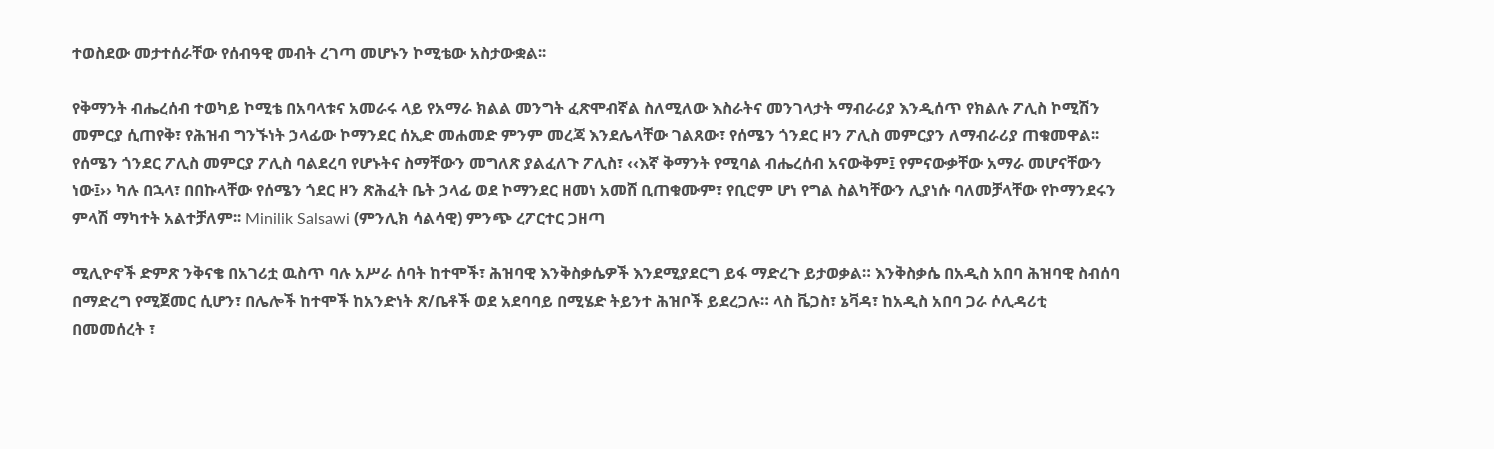ተወስደው መታተሰራቸው የሰብዓዊ መብት ረገጣ መሆኑን ኮሚቴው አስታውቋል፡፡

የቅማንት ብሔረሰብ ተወካይ ኮሚቴ በአባላቱና አመራሩ ላይ የአማራ ክልል መንግት ፈጽሞብኛል ስለሚለው እስራትና መንገላታት ማብራሪያ እንዲሰጥ የክልሉ ፖሊስ ኮሚሽን መምርያ ሲጠየቅ፣ የሕዝብ ግንኙነት ኃላፊው ኮማንደር ሰኢድ መሐመድ ምንም መረጃ እንደሌላቸው ገልጸው፣ የሰሜን ጎንደር ዞን ፖሊስ መምርያን ለማብራሪያ ጠቁመዋል፡፡ የሰሜን ጎንደር ፖሊስ መምርያ ፖሊስ ባልደረባ የሆኑትና ስማቸውን መግለጽ ያልፈለጉ ፖሊስ፣ ‹‹እኛ ቅማንት የሚባል ብሔረሰብ አናውቅም፤ የምናውቃቸው አማራ መሆናቸውን ነው፤›› ካሉ በኋላ፣ በበኩላቸው የሰሜን ጎደር ዞን ጽሕፈት ቤት ኃላፊ ወደ ኮማንደር ዘመነ አመሸ ቢጠቁሙም፣ የቢሮም ሆነ የግል ስልካቸውን ሊያነሱ ባለመቻላቸው የኮማንደሩን ምላሽ ማካተት አልተቻለም፡፡ Minilik Salsawi (ምንሊክ ሳልሳዊ) ምንጭ ረፖርተር ጋዘጣ

ሚሊዮኖች ድምጽ ንቅናቄ በአገሪቷ ዉስጥ ባሉ አሥራ ሰባት ከተሞች፣ ሕዝባዊ እንቅስቃሴዎች እንደሚያደርግ ይፋ ማድረጉ ይታወቃል። እንቅስቃሴ በአዲስ አበባ ሕዝባዊ ስብሰባ በማድረግ የሚጀመር ሲሆን፣ በሌሎች ከተሞች ከአንድነት ጽ/ቤቶች ወደ አደባባይ በሚሄድ ትይንተ ሕዝቦች ይደረጋሉ። ላስ ቬጋስ፣ ኔቫዳ፣ ከአዲስ አበባ ጋራ ሶሊዳሪቲ በመመሰረት ፣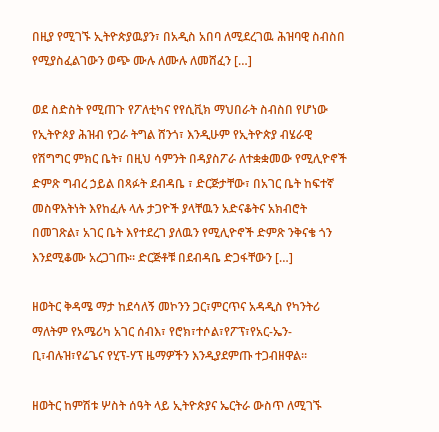በዚያ የሚገኙ ኢትዮጵያዉያን፣ በአዲስ አበባ ለሚደረገዉ ሕዝባዊ ስብስበ የሚያስፈልገውን ወጭ ሙሉ ለሙሉ ለመሸፈን […]

ወደ ስድስት የሚጠጉ የፖለቲካና የየሲቪክ ማህበራት ስብስበ የሆነው የኢትዮጶያ ሕዝብ የጋራ ትግል ሸንጎ፣ እንዲሁም የኢትዮጵያ ብሄራዊ የሽግግር ምክር ቤት፣ በዚህ ሳምንት በዳያስፖራ ለተቋቋመው የሚሊዮኖች ድምጽ ግብረ ኃይል በጻፉት ደብዳቤ ፣ ድርጅታቸው፣ በአገር ቤት ከፍተኛ መስዋእትነት እየከፈሉ ላሉ ታጋዮች ያላቸዉን አድናቆትና አክብሮት በመገጽል፣ አገር ቤት እየተደረገ ያለዉን የሚሊዮኖች ድምጽ ንቅናቄ ጎን እንደሚቆሙ አረጋገጡ። ድርጅቶቹ በደብዳቤ ድጋፋቸውን […]

ዘወትር ቅዳሜ ማታ ከደሳለኝ መኮንን ጋር፣ምርጥና አዳዲስ የካንትሪ ማለትም የአሜሪካ አገር ሰብእ፣ የሮክ፣ተሶል፣የፖፕ፣የአር-ኤን-ቢ፣ብሉዝ፣የሬጌና የሂፕ-ሃፕ ዜማዎችን እንዲያደምጡ ተጋብዘዋል።

ዘወትር ከምሽቱ ሦስት ሰዓት ላይ ኢትዮጵያና ኤርትራ ውስጥ ለሚገኙ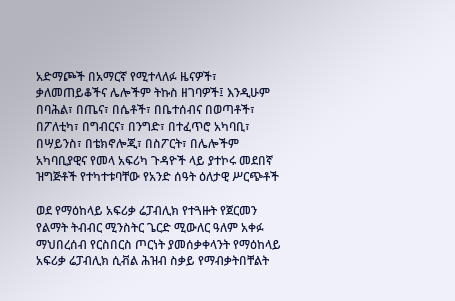አድማጮች በአማርኛ የሚተላለፉ ዜናዎች፣ ቃለመጠይቆችና ሌሎችም ትኩስ ዘገባዎች፤ እንዲሁም በባሕል፣ በጤና፣ በሴቶች፣ በቤተሰብና በወጣቶች፣ በፖለቲካ፣ በግብርና፣ በንግድ፣ በተፈጥሮ አካባቢ፣ በሣይንስ፣ በቴክኖሎጂ፣ በስፖርት፣ በሌሎችም አካባቢያዊና የመላ አፍሪካ ጉዳዮች ላይ ያተኮሩ መደበኛ ዝግጅቶች የተካተቱባቸው የአንድ ሰዓት ዕለታዊ ሥርጭቶች

ወደ የማዕከላይ አፍሪቃ ሬፓብሊክ የተጓዙት የጀርመን የልማት ትብብር ሚንስትር ጌርድ ሚውለር ዓለም አቀፉ ማህበረሰብ የርስበርስ ጦርነት ያመሰቃቀላንት የማዕከላይ አፍሪቃ ሬፓብሊክ ሲቭል ሕዝብ ስቃይ የማብቃትበቸልት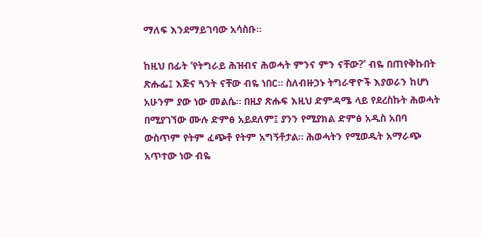ማለፍ እንደማይገባው አሳስቡ።

ከዚህ በፊት ‘የትግራይ ሕዝብና ሕወሓት ምንና ምን ናቸው?’ ብዬ በጠየቅኩበት ጽሑፌ፤ እጅና ጓንት ናቸው ብዬ ነበር። ስለብዙኃኑ ትግራዋዮች እያወራን ከሆነ አሁንም ያው ነው መልሴ። በዚያ ጽሑፍ እዚህ ድምዳሜ ላይ የደረስኩት ሕወሓት በሚያገኘው ሙሉ ድምፅ አይደለም፤ ያንን የሚያክል ድምፅ አዲስ አበባ ውስጥም የትም ፈጭቶ የትም አግኝቶታል። ሕወሓትን የሚወዱት አማራጭ አጥተው ነው ብዬ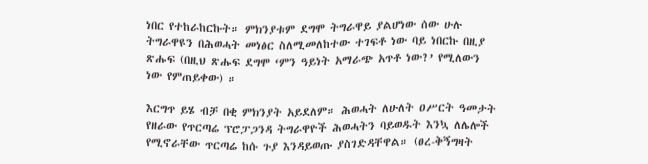ነበር የተከራከርኩት። ምክንያቱም ደግሞ ትግራዋይ ያልሆነው ሰው ሁሉ ትግራዋዩን በሕወሓት መነፅር ስለሚመለከተው ተገፍቶ ነው ባይ ነበርኩ በዚያ ጽሑፍ (በዚህ ጽሑፍ ደግሞ ‘ምን ዓይነት አማራጭ አጥቶ ነው?’ የሚለውን ነው የምጠይቀው) ።

እርግጥ ይሄ ብቻ በቂ ምክንያት አይደለም። ሕወሓት ለሁለት ዐሥርት ዓመታት የዘራው የጥርጣሬ ፕሮፓጋንዳ ትግራዋዮች ሕወሓትን ባይወዱት እንኳ ለሌሎች የሚኖራቸው ጥርጣሬ ከሱ ጉያ እንዳይወጡ ያስገድዳቸዋል። (ፀረ-ቅኝግዛት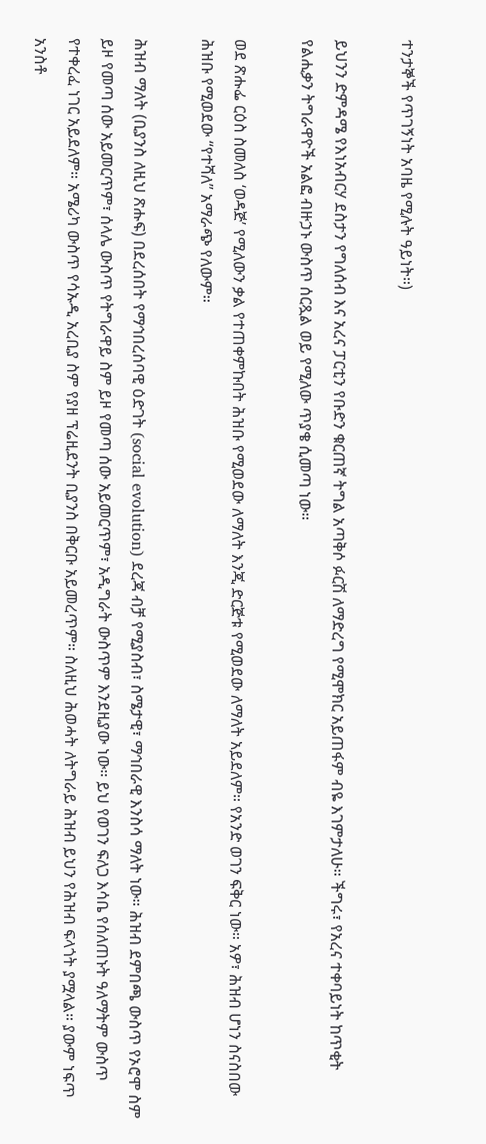ተንታኞች የጥገኝነት አባዜ የሚሉት ዓይነት።)

ይህንን ድምዳሜ የእነአብርሃ ደስታን የግለሰብ እና አረና ፓርቲን የቡድን ቁርጠኛ ትግል አጣቅሶ ፉርሽ ለማድረግ የሚሞክር አይጠፋም ብዬ እገምታለሁ። ችግሩ፣ የአረና ተቀባይነት ከጥቂት የልሒቃን ትግራዋዮች አልፎ ብዙኃኑ ውስጥ ሰርጿል ወይ የሚለው ጥያቄ ሲመጣ ነው።

ወደ ጽሑፌ ርዕስ ስመለስ ‘ወዳጅ’ የሚለውን ቃል የተጠቀምኩበት ሕዝቡ የሚወደው ለማለት እንጂ ድርጅቱ የሚወደው ለማለት አይደለም። የአንድ ወገን ፍቅር ነው። አዎ፣ ሕዝብ ሆነን ስናስበው ሕዝቡ የሚወደው “የተሻለ” አማራጭ የለውም።

ሕዝብ ማለት (ቢያንስ ለዚህ ጽሑፍ) በደረሰበት የማኅበረሰባዊ ዕድገት (social evolution) ደረጃ ብቻ የሚያስብ፣ ስሜታዊ፣ ማኅበራዊ እንስሳ ማለት ነው። ሕዝብ ደምበጫ ውስጥ የኦሮሞ ስም ይዞ የመጣ ሰው አይመርጥም፣ ሰላሌ ውስጥ የትግራዋይ ስም ይዞ የመጣ ሰው አይመርጥም፣ አዲግራት ውስጥም እንደዚያው ነው። ይህ የወገን ፍለጋ እሳቤ የሰለጠኑት ዓለማትም ውስጥ የተቀረፈ ነገር አይደለም። አሜሪካ ውስጥ የሳኡዲ አረቢያ ስም የያዘ ፕሬዚደንት ቢያንስ በቅርቡ አይመረጥም። ስለዚህ ሕወሓት ለትግራይ ሕዝብ ይህን የሕዝብ ፍላጎት ያሟላል። ያውም ነፍጥ አንስቶ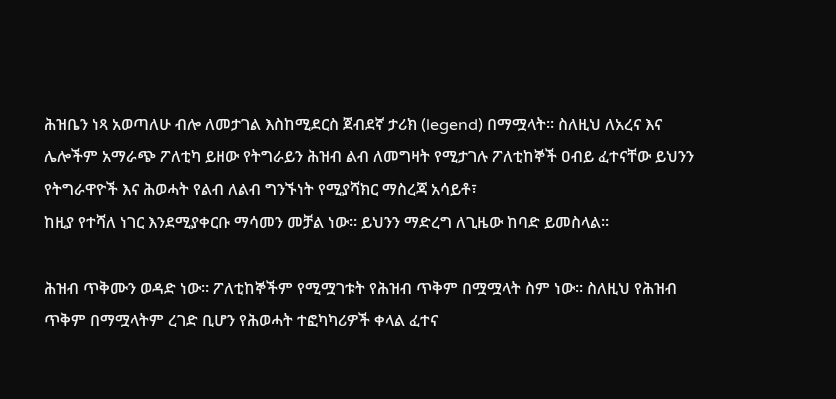ሕዝቤን ነጻ አወጣለሁ ብሎ ለመታገል እስከሚደርስ ጀብደኛ ታሪክ (legend) በማሟላት። ስለዚህ ለአረና እና ሌሎችም አማራጭ ፖለቲካ ይዘው የትግራይን ሕዝብ ልብ ለመግዛት የሚታገሉ ፖለቲከኞች ዐብይ ፈተናቸው ይህንን የትግራዋዮች እና ሕወሓት የልብ ለልብ ግንኙነት የሚያሻክር ማስረጃ አሳይቶ፣
ከዚያ የተሻለ ነገር እንደሚያቀርቡ ማሳመን መቻል ነው። ይህንን ማድረግ ለጊዜው ከባድ ይመስላል።

ሕዝብ ጥቅሙን ወዳድ ነው። ፖለቲከኞችም የሚሟገቱት የሕዝብ ጥቅም በሟሟላት ስም ነው። ስለዚህ የሕዝብ ጥቅም በማሟላትም ረገድ ቢሆን የሕወሓት ተፎካካሪዎች ቀላል ፈተና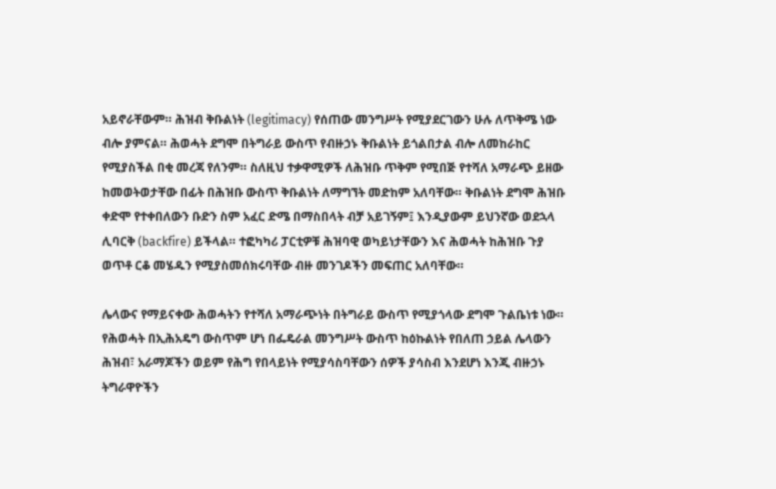አይኖራቸውም። ሕዝብ ቅቡልነት (legitimacy) የሰጠው መንግሥት የሚያደርገውን ሁሉ ለጥቅሜ ነው ብሎ ያምናል። ሕወሓት ደግሞ በትግራይ ውስጥ የብዙኃኑ ቅቡልነት ይጎልበታል ብሎ ለመከራከር የሚያስችል በቂ መረጃ የለንም። ስለዚህ ተቃዋሚዎች ለሕዝቡ ጥቅም የሚበጅ የተሻለ አማራጭ ይዘው ከመወትወታቸው በፊት በሕዝቡ ውስጥ ቅቡልነት ለማግኘት መድከም አለባቸው። ቅቡልነት ደግሞ ሕዝቡ ቀድሞ የተቀበለውን ቡድን ስም አፈር ድሜ በማስበላት ብቻ አይገኝም፤ እንዲያውም ይህንኛው ወደኋላ ሊባርቅ (backfire) ይችላል። ተፎካካሪ ፓርቲዎቹ ሕዝባዊ ወካይነታቸውን እና ሕወሓት ከሕዝቡ ጉያ ወጥቶ ርቆ መሄዱን የሚያስመሰክሩባቸው ብዙ መንገዶችን መፍጠር አለባቸው።

ሌላውና የማይናቀው ሕወሓትን የተሻለ አማራጭነት በትግራይ ውስጥ የሚያጎላው ደግሞ ጉልቤነቱ ነው። የሕወሓት በኢሕአዴግ ውስጥም ሆነ በፌዴራል መንግሥት ውስጥ ከዕኩልነት የበለጠ ኃይል ሌላውን ሕዝብ፣ አራማጆችን ወይም የሕግ የበላይነት የሚያሳስባቸውን ሰዎች ያሳስብ እንደሆነ እንጂ ብዙኃኑ ትግራዋዮችን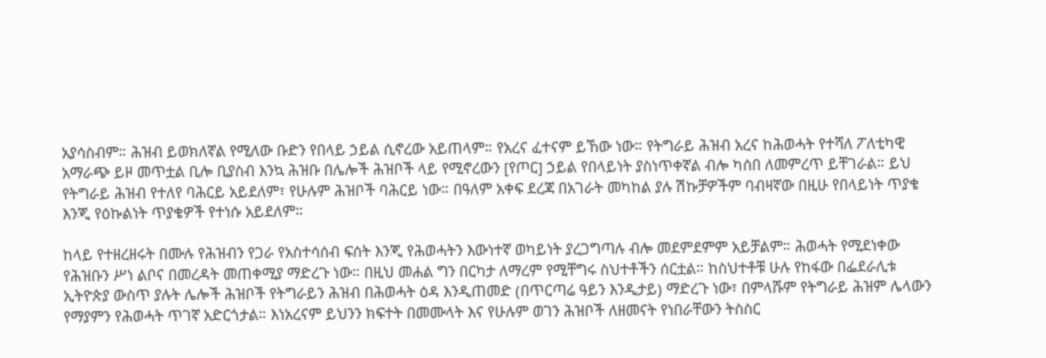አያሳስብም። ሕዝብ ይወክለኛል የሚለው ቡድን የበላይ ኃይል ሲኖረው አይጠላም። የአረና ፈተናም ይኸው ነው። የትግራይ ሕዝብ አረና ከሕወሓት የተሻለ ፖለቲካዊ አማራጭ ይዞ መጥቷል ቢሎ ቢያስብ እንኳ ሕዝቡ በሌሎች ሕዝቦች ላይ የሚኖረውን [የጦር] ኃይል የበላይነት ያስነጥቀኛል ብሎ ካሰበ ለመምረጥ ይቸገራል። ይህ የትግራይ ሕዝብ የተለየ ባሕርይ አይደለም፣ የሁሉም ሕዝቦች ባሕርይ ነው። በዓለም አቀፍ ደረጃ በአገራት መካከል ያሉ ሽኩቻዎችም ባብዛኛው በዚሁ የበላይነት ጥያቄ እንጂ የዕኩልነት ጥያቄዎች የተነሱ አይደለም።

ከላይ የተዘረዘሩት በሙሉ የሕዝብን የጋራ የአስተሳሰብ ፍሰት እንጂ የሕወሓትን እውነተኛ ወካይነት ያረጋግጣሉ ብሎ መደምደምም አይቻልም። ሕወሓት የሚደነቀው የሕዝቡን ሥነ ልቦና በመረዳት መጠቀሚያ ማድረጉ ነው። በዚህ መሐል ግን በርካታ ለማረም የሚቸግሩ ስህተቶችን ሰርቷል። ከስህተቶቹ ሁሉ የከፋው በፌደራሊቱ ኢትዮጵያ ውስጥ ያሉት ሌሎች ሕዝቦች የትግራይን ሕዝብ በሕወሓት ዕዳ እንዲጠመድ (በጥርጣሬ ዓይን እንዲታይ) ማድረጉ ነው፣ በምላሹም የትግራይ ሕዝም ሌላውን የማያምን የሕወሓት ጥገኛ አድርጎታል። እነአረናም ይህንን ክፍተት በመሙላት እና የሁሉም ወገን ሕዝቦች ለዘመናት የነበራቸውን ትስስር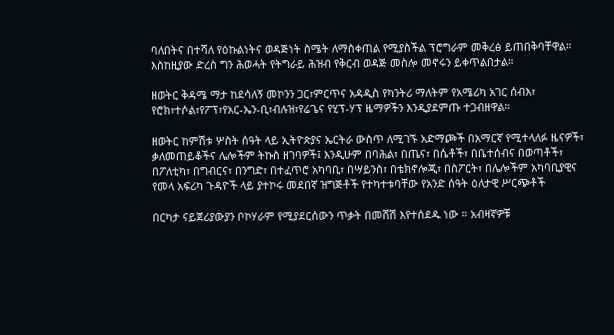ባለበትና በተሻለ የዕኩልነትና ወዳጅነት ስሜት ለማስቀጠል የሚያስችል ፕሮግራም መቅረፅ ይጠበቅባቸዋል። እስከዚያው ድረስ ግን ሕወሓት የትግራይ ሕዝብ የቅርብ ወዳጅ መስሎ መኖሩን ይቀጥልበታል።

ዘወትር ቅዳሜ ማታ ከደሳለኝ መኮንን ጋር፣ምርጥና አዳዲስ የካንትሪ ማለትም የአሜሪካ አገር ሰብእ፣ የሮክ፣ተሶል፣የፖፕ፣የአር-ኤን-ቢ፣ብሉዝ፣የሬጌና የሂፕ-ሃፕ ዜማዎችን እንዲያደምጡ ተጋብዘዋል።

ዘወትር ከምሽቱ ሦስት ሰዓት ላይ ኢትዮጵያና ኤርትራ ውስጥ ለሚገኙ አድማጮች በአማርኛ የሚተላለፉ ዜናዎች፣ ቃለመጠይቆችና ሌሎችም ትኩስ ዘገባዎች፤ እንዲሁም በባሕል፣ በጤና፣ በሴቶች፣ በቤተሰብና በወጣቶች፣ በፖለቲካ፣ በግብርና፣ በንግድ፣ በተፈጥሮ አካባቢ፣ በሣይንስ፣ በቴክኖሎጂ፣ በስፖርት፣ በሌሎችም አካባቢያዊና የመላ አፍሪካ ጉዳዮች ላይ ያተኮሩ መደበኛ ዝግጅቶች የተካተቱባቸው የአንድ ሰዓት ዕለታዊ ሥርጭቶች

በርካታ ናይጀሪያውያን ቦኮሃራም የሚያደርሰውን ጥቃት በመሸሽ እየተሰደዱ ነው ። አብዛኛዎቹ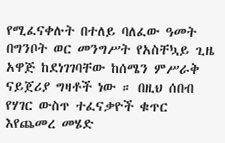የሚፈናቀሉት በተለይ ባለፈው ዓመት በግንቦት ወር መንግሥት የአስቸኳይ ጊዜ አዋጅ ከደነገገባቸው ከሰሜን ምሥራቅ ናይጀሪያ ግዛቶች ነው ። በዚህ ሰበብ የሃገር ውስጥ ተፈናቃዮች ቁጥር እየጨመረ መሄድ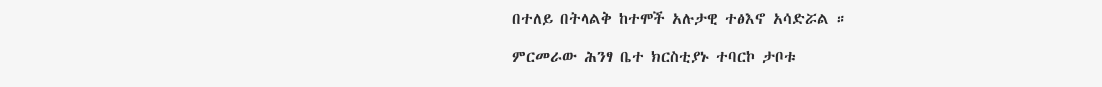በተለይ በትላልቅ ከተሞች አሉታዊ ተፅእኖ አሳድሯል ።

ምርመራው ሕንፃ ቤተ ክርስቲያኑ ተባርኮ ታቦቱ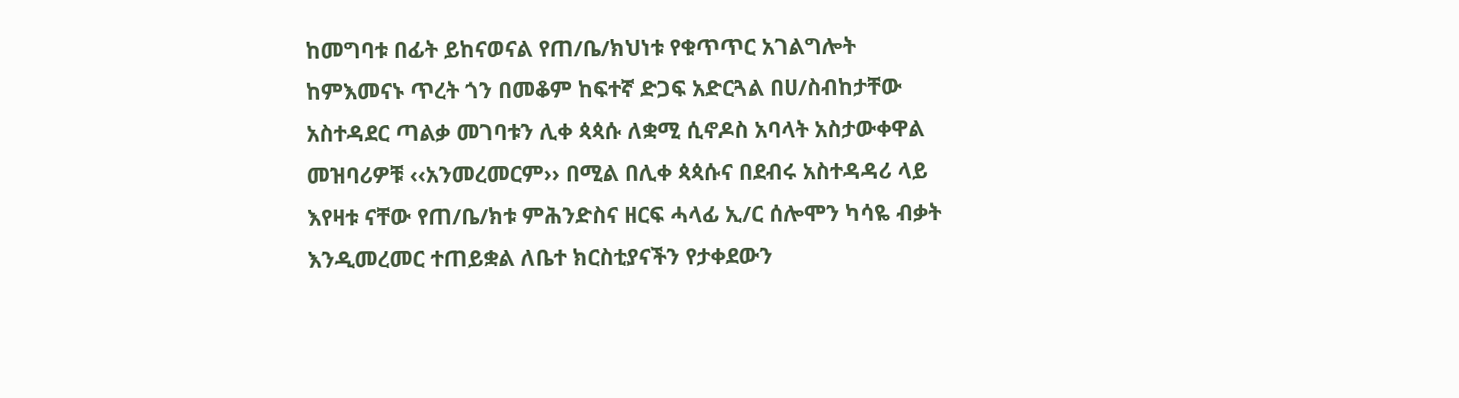ከመግባቱ በፊት ይከናወናል የጠ/ቤ/ክህነቱ የቁጥጥር አገልግሎት ከምእመናኑ ጥረት ጎን በመቆም ከፍተኛ ድጋፍ አድርጓል በሀ/ስብከታቸው አስተዳደር ጣልቃ መገባቱን ሊቀ ጳጳሱ ለቋሚ ሲኖዶስ አባላት አስታውቀዋል መዝባሪዎቹ ‹‹አንመረመርም›› በሚል በሊቀ ጳጳሱና በደብሩ አስተዳዳሪ ላይ እየዛቱ ናቸው የጠ/ቤ/ክቱ ምሕንድስና ዘርፍ ሓላፊ ኢ/ር ሰሎሞን ካሳዬ ብቃት እንዲመረመር ተጠይቋል ለቤተ ክርስቲያናችን የታቀደውን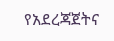የአደረጃጀትና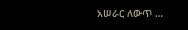አሠራር ለውጥ …